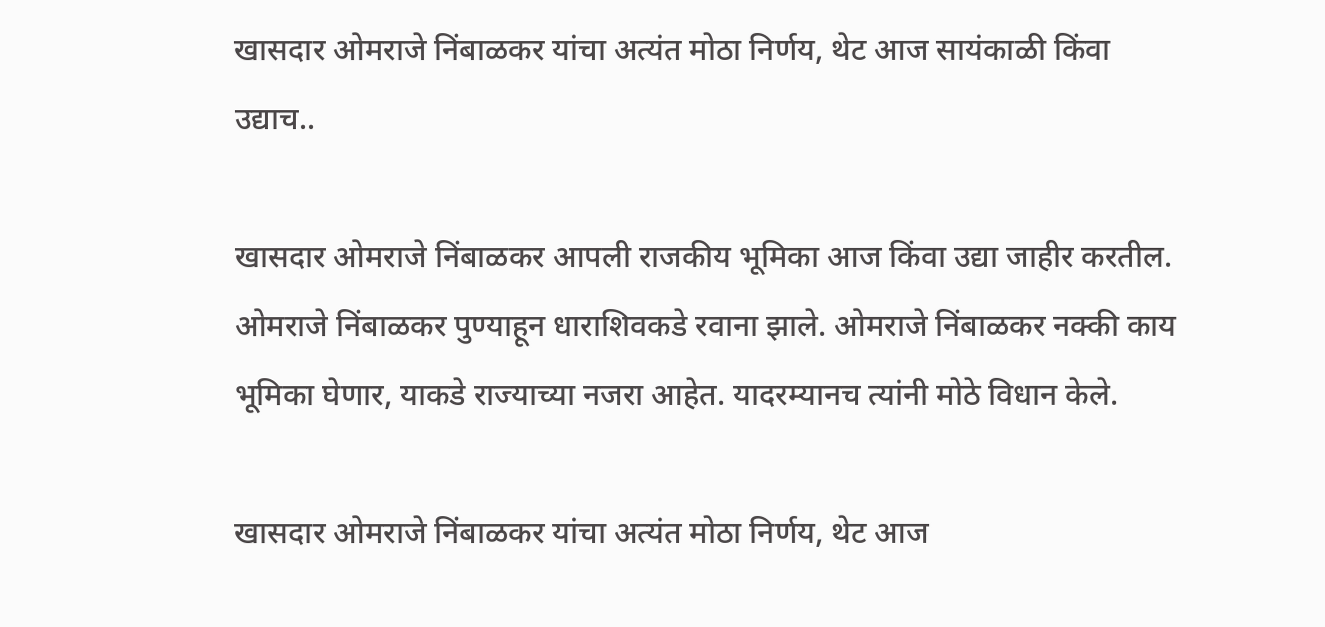खासदार ओमराजे निंबाळकर यांचा अत्यंत मोठा निर्णय, थेट आज सायंकाळी किंवा उद्याच..

खासदार ओमराजे निंबाळकर आपली राजकीय भूमिका आज किंवा उद्या जाहीर करतील. ओमराजे निंबाळकर पुण्याहून धाराशिवकडे रवाना झाले. ओमराजे निंबाळकर नक्की काय भूमिका घेणार, याकडे राज्याच्या नजरा आहेत. यादरम्यानच त्यांनी मोठे विधान केले.

खासदार ओमराजे निंबाळकर यांचा अत्यंत मोठा निर्णय, थेट आज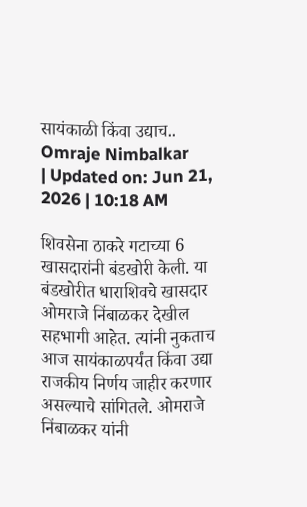सायंकाळी किंवा उद्याच..
Omraje Nimbalkar
| Updated on: Jun 21, 2026 | 10:18 AM

शिवसेना ठाकरे गटाच्या 6 खासदारांनी बंडखोरी केली. या बंडखोरीत धाराशिवचे खासदार ओमराजे निंबाळकर देखील सहभागी आहेत. त्यांनी नुकताच आज सायंकाळपर्यंत किंवा उद्या राजकीय निर्णय जाहीर करणार असल्याचे सांगितले. ओमराजे निंबाळकर यांनी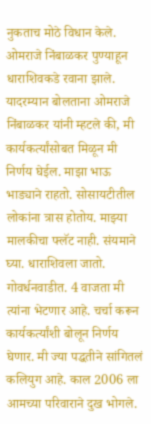नुकताच मोठे विधान केले. ओमराजे निंबाळकर पुण्याहून धाराशिवकडे रवाना झाले. यादरम्यान बोलताना ओमराजे निंबाळकर यांनी म्हटले की, मी कार्यकर्त्यांसोबत मिळून मी निर्णय घेईल. माझा भाऊ भाड्याने राहतो. सोसायटीतील लोकांना त्रास होतोय. माझ्या मालकीचा फ्लॅट नाही. संयमाने घ्या. धाराशिवला जातो. गोवर्धनवाडीत. 4 वाजता मी त्यांना भेटणार आहे. चर्चा करून कार्यकर्त्यांशी बोलून निर्णय घेणार. मी ज्या पद्धतीने सांगितलं कलियुग आहे. काल 2006 ला आमच्या परिवाराने दुख भोगले.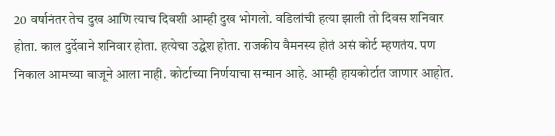20 वर्षानंतर तेच दुख आणि त्याच दिवशी आम्ही दुख भोगलो. वडिलांची हत्या झाली तो दिवस शनिवार होता. काल दुर्देवाने शनिवार होता. हत्येचा उद्घेश होता. राजकीय वैमनस्य होतं असं कोर्ट म्हणतंय. पण निकाल आमच्या बाजूने आला नाही. कोर्टाच्या निर्णयाचा सन्मान आहे. आम्ही हायकोर्टात जाणार आहोत.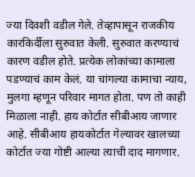ज्या दिवशी वडील गेले. तेव्हापासून राजकीय कारकिर्दीला सुरुवात केली. सुरुवात करण्याचं कारण वडील होते. प्रत्येक लोकांच्या कामाला पडण्याचं काम केलं. या चांगल्या कामाचा न्याय, मुलगा म्हणून परिवार मागत होता. पण तो काही मिळाला नाही. हाय कोर्टात सीबीआय जाणार आहे. सीबीआय हायकोर्टात गेल्यावर खालच्या कोर्टात ज्या गोष्टी आल्या त्याची दाद मागणार.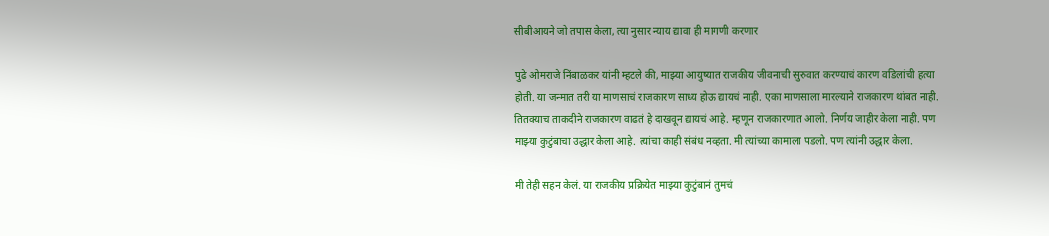सीबीआयने जो तपास केला, त्या नुसार न्याय द्यावा ही मागणी करणार

पुढे ओमराजे निंबाळकर यांनी म्हटले की, माझ्या आयुष्यात राजकीय जीवनाची सुरुवात करण्याचं कारण वडिलांची हत्या होती. या जन्मात तरी या माणसाचं राजकारण साध्य होऊ द्यायचं नाही. एका माणसाला मारल्याने राजकारण थांबत नाही. तितक्याच ताकदीने राजकारण वाढतं हे दाखवून द्यायचं आहे. म्हणून राजकारणात आलो. निर्णय जाहीर केला नाही. पण माझ्या कुटुंबाचा उद्धार केला आहे. त्यांचा काही संबंध नव्हता. मी त्यांच्या कामाला पडलो. पण त्यांनी उद्धार केला.

मी तेही सहन केलं. या राजकीय प्रक्रियेत माझ्या कुटुंबानं तुमचं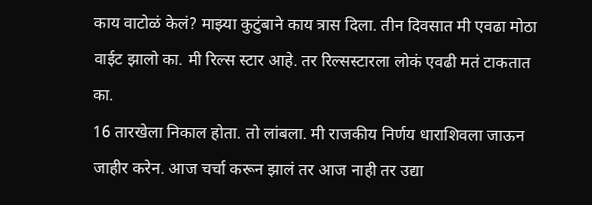काय वाटोळं केलं? माझ्या कुटुंबाने काय त्रास दिला. तीन दिवसात मी एवढा मोठा वाईट झालो का. मी रिल्स स्टार आहे. तर रिल्सस्टारला लोकं एवढी मतं टाकतात का.
16 तारखेला निकाल होता. तो लांबला. मी राजकीय निर्णय धाराशिवला जाऊन जाहीर करेन. आज चर्चा करून झालं तर आज नाही तर उद्या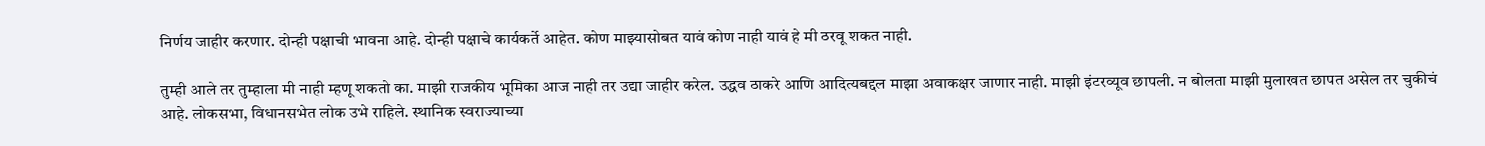निर्णय जाहीर करणार. दोन्ही पक्षाची भावना आहे. दोन्ही पक्षाचे कार्यकर्ते आहेत. कोण माझ्यासोबत यावं कोण नाही यावं हे मी ठरवू शकत नाही.

तुम्ही आले तर तुम्हाला मी नाही म्हणू शकतो का. माझी राजकीय भूमिका आज नाही तर उद्या जाहीर करेल. उद्धव ठाकरे आणि आदित्यबद्दल माझा अवाकक्षर जाणार नाही. माझी इंटरव्यूव छापली. न बोलता माझी मुलाखत छापत असेल तर चुकीचं आहे. लोकसभा, विधानसभेत लोक उभे राहिले. स्थानिक स्वराज्याच्या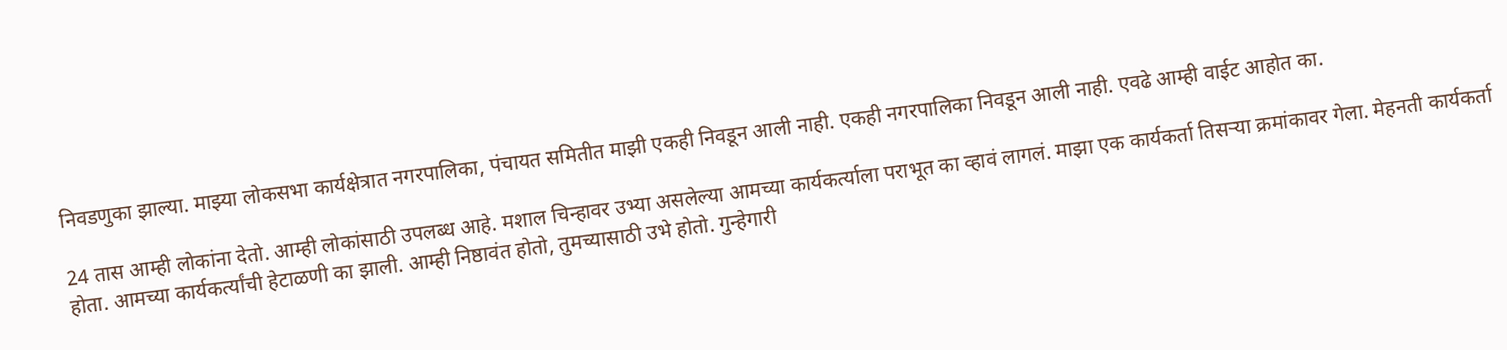निवडणुका झाल्या. माझ्या लोकसभा कार्यक्षेत्रात नगरपालिका, पंचायत समितीत माझी एकही निवडून आली नाही. एकही नगरपालिका निवडून आली नाही. एवढे आम्ही वाईट आहोत का.

24 तास आम्ही लोकांना देतो. आम्ही लोकांसाठी उपलब्ध आहे. मशाल चिन्हावर उभ्या असलेल्या आमच्या कार्यकर्त्याला पराभूत का व्हावं लागलं. माझा एक कार्यकर्ता तिसऱ्या क्रमांकावर गेला. मेहनती कार्यकर्ता होता. आमच्या कार्यकर्त्यांची हेटाळणी का झाली. आम्ही निष्ठावंत होतो, तुमच्यासाठी उभे होतो. गुन्हेगारी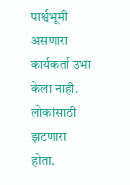पार्श्वभूमी असणारा कार्यकर्ता उभा केला नाही. लोकांसाठी झटणारा होता.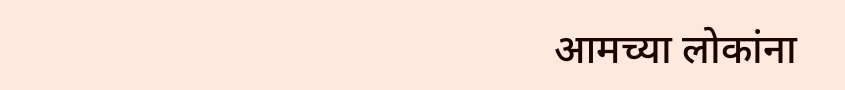आमच्या लोकांना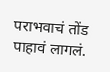पराभवाचं तोंड पाहावं लागलं.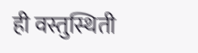ही वस्तुस्थिती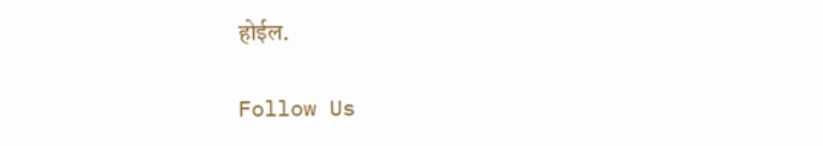होईल.

Follow Us